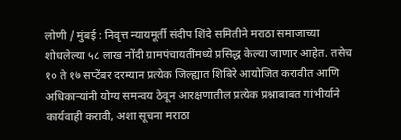लोणी / मुंबई : निवृत्त न्यायमूर्ती संदीप शिंदे समितीने मराठा समाजाच्या शोधलेल्या ५८ लाख नोंदी ग्रामपंचायतींमध्ये प्रसिद्ध केल्या जाणार आहेत. तसेच १० ते १७ सप्टेंबर दरम्यान प्रत्येक जिल्ह्यात शिबिरे आयोजित करावीत आणि अधिकाऱ्यांनी योग्य समन्वय ठेवून आरक्षणातील प्रत्येक प्रश्नाबाबत गांभीर्याने कार्यवाही करावी, अशा सूचना मराठा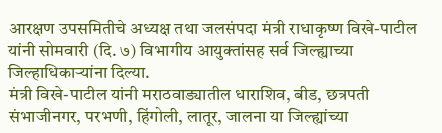आरक्षण उपसमितीचे अध्यक्ष तथा जलसंपदा मंत्री राधाकृष्ण विखे-पाटील यांनी सोमवारी (दि. ७) विभागीय आयुक्तांसह सर्व जिल्ह्याच्या जिल्हाधिकाऱ्यांना दिल्या.
मंत्री विखे-पाटील यांनी मराठवाड्यातील धाराशिव, बीड, छत्रपती संभाजीनगर, परभणी, हिंगोली, लातूर, जालना या जिल्ह्यांच्या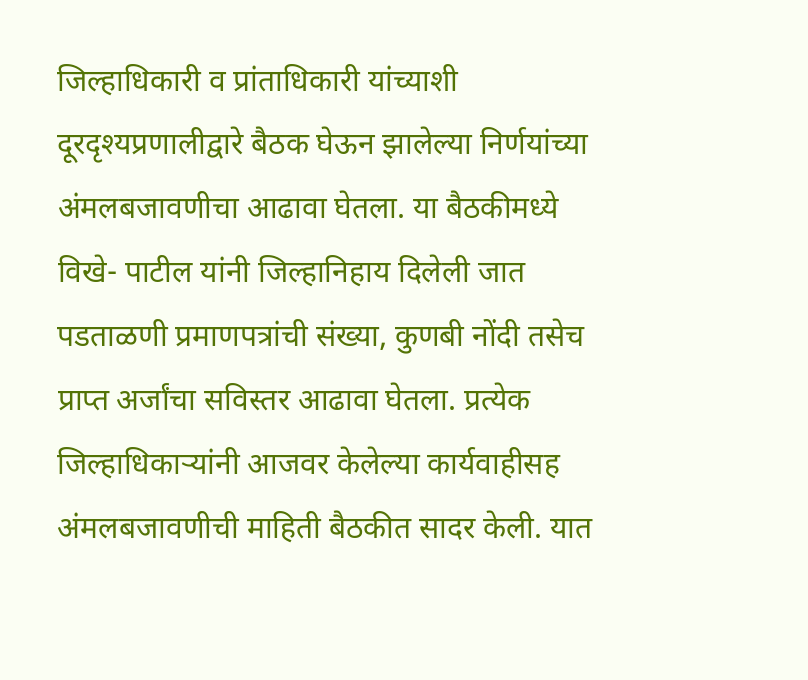जिल्हाधिकारी व प्रांताधिकारी यांच्याशी दूरदृश्यप्रणालीद्वारे बैठक घेऊन झालेल्या निर्णयांच्या अंमलबजावणीचा आढावा घेतला. या बैठकीमध्ये विखे- पाटील यांनी जिल्हानिहाय दिलेली जात पडताळणी प्रमाणपत्रांची संख्या, कुणबी नोंदी तसेच प्राप्त अर्जांचा सविस्तर आढावा घेतला. प्रत्येक जिल्हाधिकाऱ्यांनी आजवर केलेल्या कार्यवाहीसह अंमलबजावणीची माहिती बैठकीत सादर केली. यात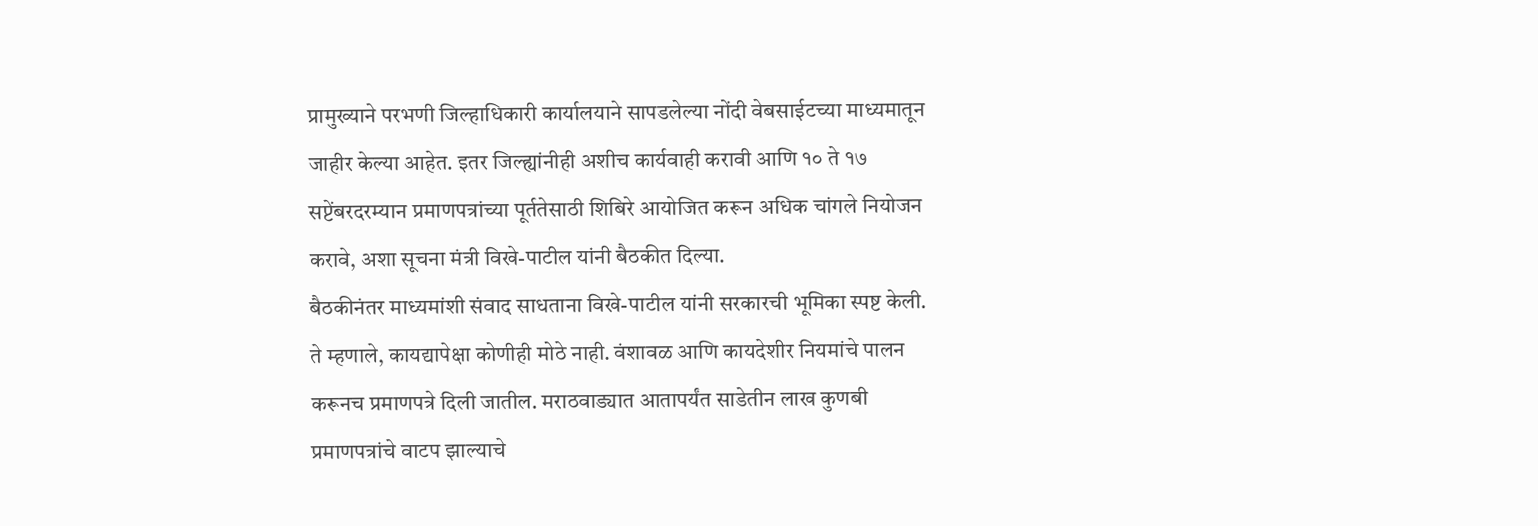प्रामुख्याने परभणी जिल्हाधिकारी कार्यालयाने सापडलेल्या नोंदी वेबसाईटच्या माध्यमातून जाहीर केल्या आहेत. इतर जिल्ह्यांनीही अशीच कार्यवाही करावी आणि १० ते १७ सप्टेंबरदरम्यान प्रमाणपत्रांच्या पूर्ततेसाठी शिबिरे आयोजित करून अधिक चांगले नियोजन करावे, अशा सूचना मंत्री विखे-पाटील यांनी बैठकीत दिल्या.
बैठकीनंतर माध्यमांशी संवाद साधताना विखे-पाटील यांनी सरकारची भूमिका स्पष्ट केली. ते म्हणाले, कायद्यापेक्षा कोणीही मोठे नाही. वंशावळ आणि कायदेशीर नियमांचे पालन करूनच प्रमाणपत्रे दिली जातील. मराठवाड्यात आतापर्यंत साडेतीन लाख कुणबी प्रमाणपत्रांचे वाटप झाल्याचे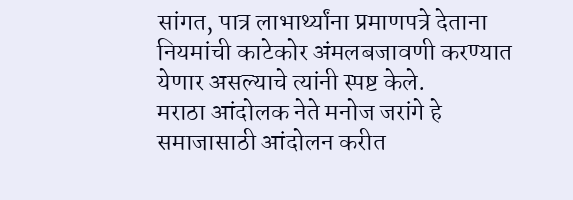सांगत, पात्र लाभार्थ्यांना प्रमाणपत्रे देताना नियमांची काटेकोर अंमलबजावणी करण्यात येणार असल्याचे त्यांनी स्पष्ट केले.
मराठा आंदोलक नेते मनोज जरांगे हे समाजासाठी आंदोलन करीत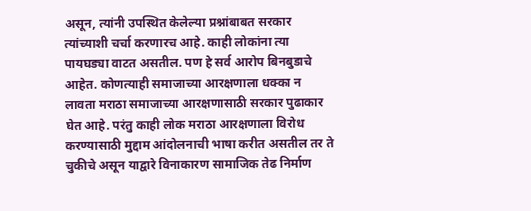असून, त्यांनी उपस्थित केलेल्या प्रश्नांबाबत सरकार त्यांच्याशी चर्चा करणारच आहे. काही लोकांना त्या पायघड्या वाटत असतील. पण हे सर्व आरोप बिनबुडाचे आहेत. कोणत्याही समाजाच्या आरक्षणाला धक्का न लावता मराठा समाजाच्या आरक्षणासाठी सरकार पुढाकार घेत आहे. परंतु काही लोक मराठा आरक्षणाला विरोध करण्यासाठी मुद्दाम आंदोलनाची भाषा करीत असतील तर ते चुकीचे असून याद्वारे विनाकारण सामाजिक तेढ निर्माण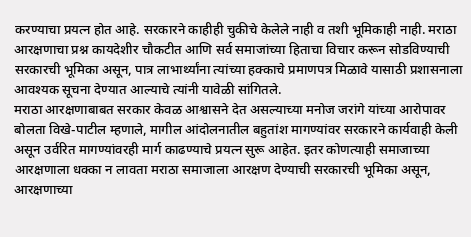करण्याचा प्रयत्न होत आहे. सरकारने काहीही चुकीचे केलेले नाही व तशी भूमिकाही नाही. मराठा आरक्षणाचा प्रश्न कायदेशीर चौकटीत आणि सर्व समाजांच्या हिताचा विचार करून सोडविण्याची सरकारची भूमिका असून, पात्र लाभार्थ्यांना त्यांच्या हक्काचे प्रमाणपत्र मिळावे यासाठी प्रशासनाला आवश्यक सूचना देण्यात आल्याचे त्यांनी यावेळी सांगितले.
मराठा आरक्षणाबाबत सरकार केवळ आश्वासने देत असल्याच्या मनोज जरांगे यांच्या आरोपावर बोलता विखे-पाटील म्हणाले, मागील आंदोलनातील बहुतांश मागण्यांवर सरकारने कार्यवाही केली असून उर्वरित मागण्यांवरही मार्ग काढण्याचे प्रयत्न सुरू आहेत. इतर कोणत्याही समाजाच्या आरक्षणाला धक्का न लावता मराठा समाजाला आरक्षण देण्याची सरकारची भूमिका असून, आरक्षणाच्या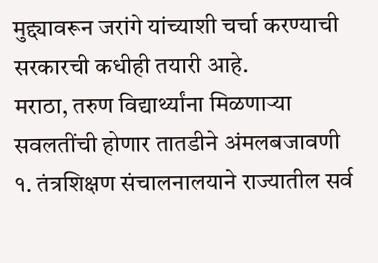मुद्द्यावरून जरांगे यांच्याशी चर्चा करण्याची सरकारची कधीही तयारी आहे.
मराठा, तरुण विद्यार्थ्यांना मिळणाऱ्या सवलतींची होणार तातडीने अंमलबजावणी
१. तंत्रशिक्षण संचालनालयाने राज्यातील सर्व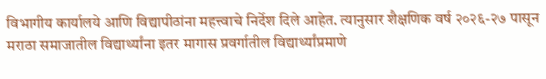विभागीय कार्यालये आणि विद्यापीठांना महत्त्वाचे निर्देश दिले आहेत. त्यानुसार शैक्षणिक वर्ष २०२६-२७ पासून मराठा समाजातील विद्यार्थ्यांना इतर मागास प्रवर्गातील विद्यार्थ्यांप्रमाणे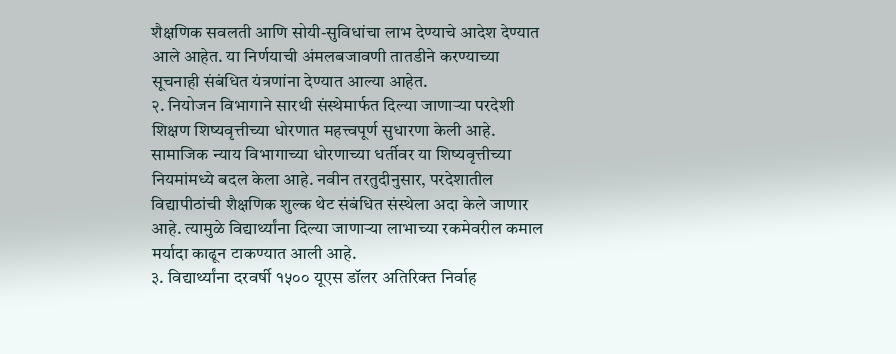शैक्षणिक सवलती आणि सोयी-सुविधांचा लाभ देण्याचे आदेश देण्यात आले आहेत. या निर्णयाची अंमलबजावणी तातडीने करण्याच्या सूचनाही संबंधित यंत्रणांना देण्यात आल्या आहेत.
२. नियोजन विभागाने सारथी संस्थेमार्फत दिल्या जाणाऱ्या परदेशी शिक्षण शिष्यवृत्तीच्या धोरणात महत्त्वपूर्ण सुधारणा केली आहे. सामाजिक न्याय विभागाच्या धोरणाच्या धर्तीवर या शिष्यवृत्तीच्या नियमांमध्ये बदल केला आहे. नवीन तरतुदीनुसार, परदेशातील विद्यापीठांची शैक्षणिक शुल्क थेट संबंधित संस्थेला अदा केले जाणार आहे. त्यामुळे विद्यार्थ्यांना दिल्या जाणाऱ्या लाभाच्या रकमेवरील कमाल मर्यादा काढून टाकण्यात आली आहे.
३. विद्यार्थ्यांना दरवर्षी १५०० यूएस डॉलर अतिरिक्त निर्वाह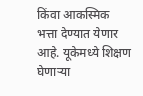किंवा आकस्मिक भत्ता देण्यात येणार आहे. यूकेमध्ये शिक्षण घेणाऱ्या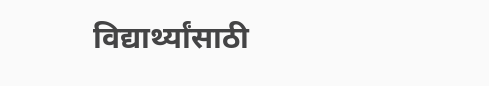विद्यार्थ्यांसाठी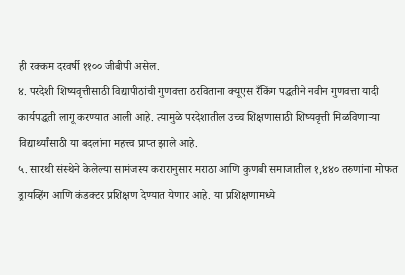ही रक्कम दरवर्षी ११०० जीबीपी असेल.
४. परदेशी शिष्यवृत्तीसाठी विद्यापीठांची गुणवत्ता ठरविताना क्यूएस रँकिंग पद्धतीने नवीन गुणवत्ता यादी कार्यपद्धती लागू करण्यात आली आहे. त्यामुळे परदेशातील उच्च शिक्षणासाठी शिष्यवृत्ती मिळविणाऱ्या विद्यार्थ्यांसाठी या बदलांना महत्त्व प्राप्त झाले आहे.
५. सारथी संस्थेने केलेल्या सामंजस्य करारानुसार मराठा आणि कुणबी समाजातील १,४४० तरुणांना मोफत ड्रायव्हिंग आणि कंडक्टर प्रशिक्षण देण्यात येणार आहे. या प्रशिक्षणामध्ये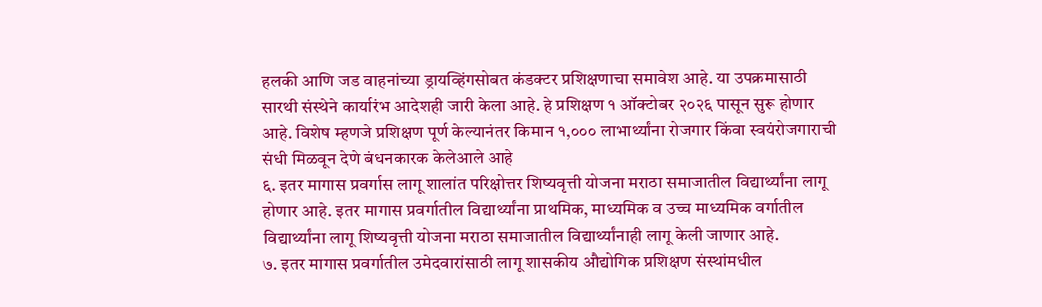हलकी आणि जड वाहनांच्या ड्रायव्हिंगसोबत कंडक्टर प्रशिक्षणाचा समावेश आहे. या उपक्रमासाठी सारथी संस्थेने कार्यारंभ आदेशही जारी केला आहे. हे प्रशिक्षण १ ऑक्टोबर २०२६ पासून सुरू होणार आहे. विशेष म्हणजे प्रशिक्षण पूर्ण केल्यानंतर किमान १,००० लाभार्थ्यांना रोजगार किंवा स्वयंरोजगाराची संधी मिळवून देणे बंधनकारक केलेआले आहे
६. इतर मागास प्रवर्गास लागू शालांत परिक्षोत्तर शिष्यवृत्ती योजना मराठा समाजातील विद्यार्थ्यांना लागू होणार आहे. इतर मागास प्रवर्गातील विद्यार्थ्यांना प्राथमिक, माध्यमिक व उच्च माध्यमिक वर्गातील विद्यार्थ्यांना लागू शिष्यवृत्ती योजना मराठा समाजातील विद्यार्थ्यांनाही लागू केली जाणार आहे.
७. इतर मागास प्रवर्गातील उमेदवारांसाठी लागू शासकीय औद्योगिक प्रशिक्षण संस्थांमधील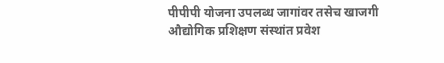पीपीपी योजना उपलब्ध जागांवर तसेच खाजगी औद्योगिक प्रशिक्षण संस्थांत प्रवेश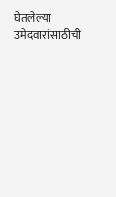घेतलेल्या उमेदवारांसाठीची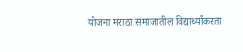योजना मराठा समाजातील विद्यार्थ्यांकरता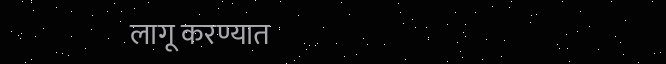लागू करण्यात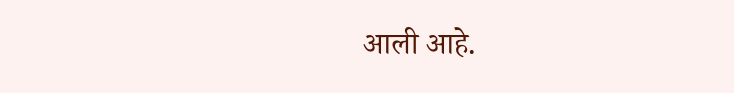आली आहे.